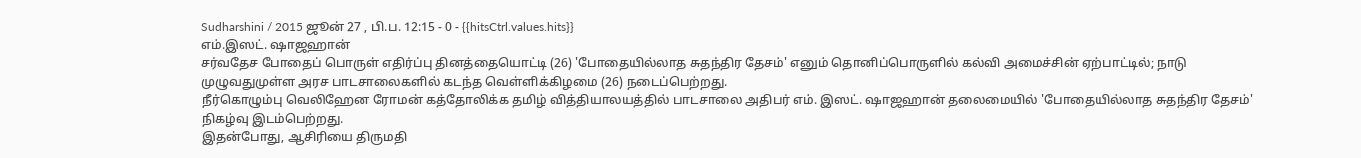Sudharshini / 2015 ஜூன் 27 , பி.ப. 12:15 - 0 - {{hitsCtrl.values.hits}}
எம்.இஸட். ஷாஜஹான்
சர்வதேச போதைப் பொருள் எதிர்ப்பு தினத்தையொட்டி (26) 'போதையில்லாத சுதந்திர தேசம்' எனும் தொனிப்பொருளில் கல்வி அமைச்சின் ஏற்பாட்டில்; நாடு முழுவதுமுள்ள அரச பாடசாலைகளில் கடந்த வெள்ளிக்கிழமை (26) நடைப்பெற்றது.
நீர்கொழும்பு வெலிஹேன ரோமன் கத்தோலிக்க தமிழ் வித்தியாலயத்தில் பாடசாலை அதிபர் எம். இஸட். ஷாஜஹான் தலைமையில் 'போதையில்லாத சுதந்திர தேசம்' நிகழ்வு இடம்பெற்றது.
இதன்போது, ஆசிரியை திருமதி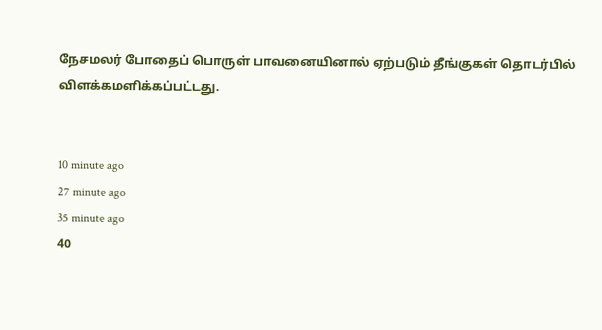நேசமலர் போதைப் பொருள் பாவனையினால் ஏற்படும் தீங்குகள் தொடர்பில் விளக்கமளிக்கப்பட்டது.


10 minute ago
27 minute ago
35 minute ago
40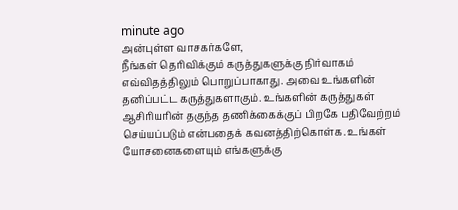minute ago
அன்புள்ள வாசகர்களே,
நீங்கள் தெரிவிக்கும் கருத்துகளுக்கு நிர்வாகம் எவ்விதத்திலும் பொறுப்பாகாது. அவை உங்களின் தனிப்பட்ட கருத்துகளாகும். உங்களின் கருத்துகள் ஆசிரியரின் தகுந்த தணிக்கைக்குப் பிறகே பதிவேற்றம் செய்யப்படும் என்பதைக் கவனத்திற்கொள்க. உங்கள் யோசனைகளையும் எங்களுக்கு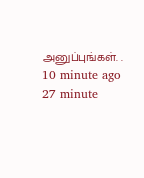அனுப்புங்கள். .
10 minute ago
27 minute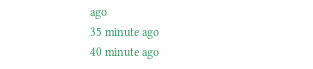ago
35 minute ago
40 minute ago